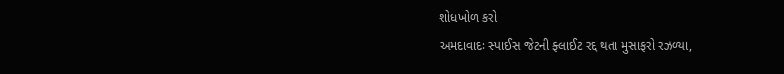શોધખોળ કરો
અમદાવાદઃ સ્પાઈસ જેટની ફ્લાઈટ રદ્દ થતા મુસાફરો રઝળ્યા,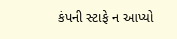કંપની સ્ટાફે ન આપ્યો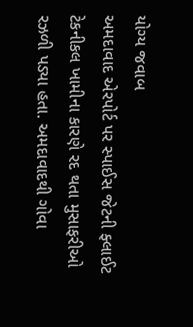યોગ્ય જવાબ
અમદાવાદ એરપોર્ટ પર સ્પાઈસ જેટની ફ્લાઈટ ટેકનીકલ ખામીના કારણે રદ થતા મુસાફરીઓ રઝળી પડ્યા હતા. અમદાવાદથી ગોવા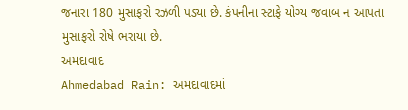જનારા 180 મુસાફરો રઝળી પડ્યા છે. કંપનીના સ્ટાફે યોગ્ય જવાબ ન આપતા મુસાફરો રોષે ભરાયા છે.
અમદાવાદ
Ahmedabad Rain: અમદાવાદમાં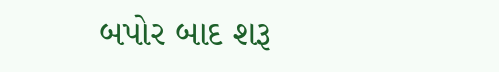બપોર બાદ શરૂ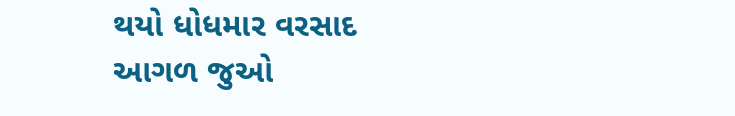થયો ધોધમાર વરસાદ
આગળ જુઓ